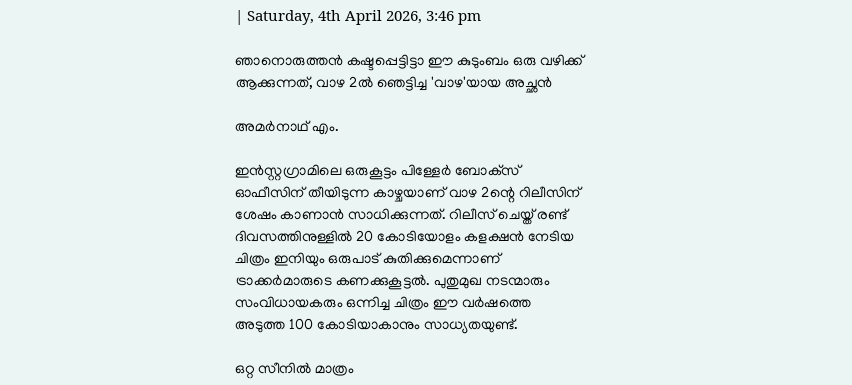| Saturday, 4th April 2026, 3:46 pm

ഞാനൊരുത്തന്‍ കഷ്ടപ്പെട്ടിട്ടാ ഈ കുടുംബം ഒരു വഴിക്ക് ആക്കുന്നത്, വാഴ 2ല്‍ ഞെട്ടിച്ച 'വാഴ'യായ അച്ഛന്‍

അമര്‍നാഥ് എം.

ഇന്‍സ്റ്റഗ്രാമിലെ ഒരുകൂട്ടം പിള്ളേര്‍ ബോക്‌സ് ഓഫീസിന് തീയിടുന്ന കാഴ്ചയാണ് വാഴ 2ന്റെ റിലീസിന് ശേഷം കാണാന്‍ സാധിക്കുന്നത്. റിലീസ് ചെയ്ത് രണ്ട് ദിവസത്തിനുള്ളില്‍ 20 കോടിയോളം കളക്ഷന്‍ നേടിയ ചിത്രം ഇനിയും ഒരുപാട് കുതിക്കുമെന്നാണ് ട്രാക്കര്‍മാരുടെ കണക്കുകൂട്ടല്‍. പുതുമുഖ നടന്മാരും സംവിധായകരും ഒന്നിച്ച ചിത്രം ഈ വര്‍ഷത്തെ അടുത്ത 100 കോടിയാകാനും സാധ്യതയുണ്ട്.

ഒറ്റ സീനില്‍ മാത്രം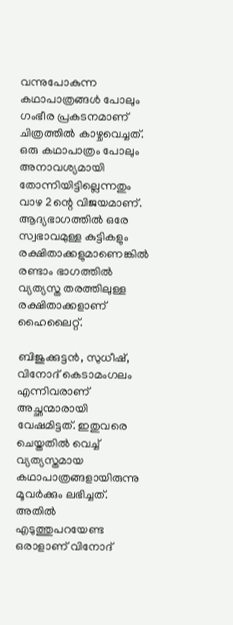വന്നുപോകുന്ന കഥാപാത്രങ്ങള്‍ പോലും ഗംഭീര പ്രകടനമാണ് ചിത്രത്തില്‍ കാഴ്ചവെച്ചത്. ഒരു കഥാപാത്രം പോലും അനാവശ്യമായി തോന്നിയിട്ടില്ലെന്നതും വാഴ 2ന്റെ വിജയമാണ്. ആദ്യഭാഗത്തില്‍ ഒരേ സ്വഭാവമുള്ള കുട്ടികളും രക്ഷിതാക്കളുമാണെങ്കില്‍ രണ്ടാം ഭാഗത്തില്‍ വ്യത്യസ്ത തരത്തിലുള്ള രക്ഷിതാക്കളാണ് ഹൈലൈറ്റ്.

ബിജുക്കുട്ടന്‍, സുധീഷ്, വിനോദ് കെടാമംഗലം എന്നിവരാണ് അച്ഛന്മാരായി വേഷമിട്ടത്. ഇതുവരെ ചെയ്തതില്‍ വെച്ച് വ്യത്യസ്തമായ കഥാപാത്രങ്ങളായിരുന്നു മൂവര്‍ക്കും ലഭിച്ചത്. അതില്‍ എടുത്തുപറയേണ്ട ഒരാളാണ് വിനോദ്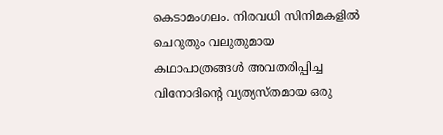കെടാമംഗലം. നിരവധി സിനിമകളില്‍ ചെറുതും വലുതുമായ കഥാപാത്രങ്ങള്‍ അവതരിപ്പിച്ച വിനോദിന്റെ വ്യത്യസ്തമായ ഒരു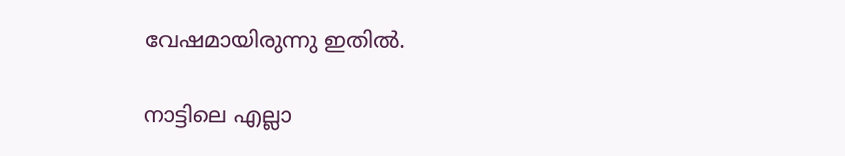വേഷമായിരുന്നു ഇതില്‍.

നാട്ടിലെ എല്ലാ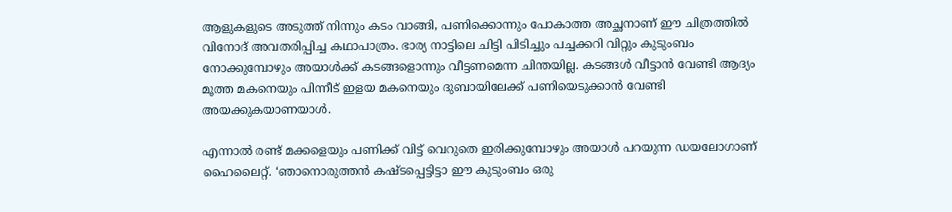ആളുകളുടെ അടുത്ത് നിന്നും കടം വാങ്ങി, പണിക്കൊന്നും പോകാത്ത അച്ഛനാണ് ഈ ചിത്രത്തില്‍ വിനോദ് അവതരിപ്പിച്ച കഥാപാത്രം. ഭാര്യ നാട്ടിലെ ചിട്ടി പിടിച്ചും പച്ചക്കറി വിറ്റും കുടുംബം നോക്കുമ്പോഴും അയാള്‍ക്ക് കടങ്ങളൊന്നും വീട്ടണമെന്ന ചിന്തയില്ല. കടങ്ങള്‍ വീട്ടാന്‍ വേണ്ടി ആദ്യം മൂത്ത മകനെയും പിന്നീട് ഇളയ മകനെയും ദുബായിലേക്ക് പണിയെടുക്കാന്‍ വേണ്ടി അയക്കുകയാണയാള്‍.

എന്നാല്‍ രണ്ട് മക്കളെയും പണിക്ക് വിട്ട് വെറുതെ ഇരിക്കുമ്പോഴും അയാള്‍ പറയുന്ന ഡയലോഗാണ് ഹൈലൈറ്റ്. ‘ഞാനൊരുത്തന്‍ കഷ്ടപ്പെട്ടിട്ടാ ഈ കുടുംബം ഒരു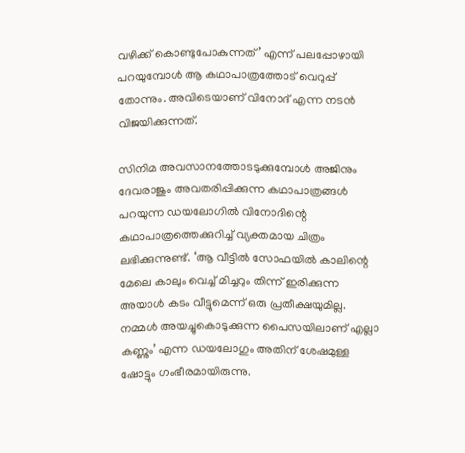വഴിക്ക് കൊണ്ടുപോകുന്നത്’ എന്ന് പലപ്പോഴായി പറയുമ്പോള്‍ ആ കഥാപാത്രത്തോട് വെറുപ്പ് തോന്നും. അവിടെയാണ് വിനോദ് എന്ന നടന്‍ വിജയിക്കുന്നത്.

സിനിമ അവസാനത്തോടടുക്കുമ്പോള്‍ അജിനും ദേവരാജും അവതരിപ്പിക്കുന്ന കഥാപാത്രങ്ങള്‍ പറയുന്ന ഡയലോഗില്‍ വിനോദിന്റെ കഥാപാത്രത്തെക്കുറിച്ച് വ്യക്തമായ ചിത്രം ലഭിക്കുന്നുണ്ട്. ‘ആ വീട്ടില്‍ സോഫയില്‍ കാലിന്റെ മേലെ കാലും വെച്ച് മിച്ചറും തിന്ന് ഇരിക്കുന്ന അയാള്‍ കടം വീട്ടുമെന്ന് ഒരു പ്രതീക്ഷയുമില്ല. നമ്മള്‍ അയച്ചുകൊടുക്കുന്ന പൈസയിലാണ് എല്ലാ കണ്ണും’ എന്ന ഡയലോഗും അതിന് ശേഷമുള്ള ഷോട്ടും ഗംഭീരമായിരുന്നു.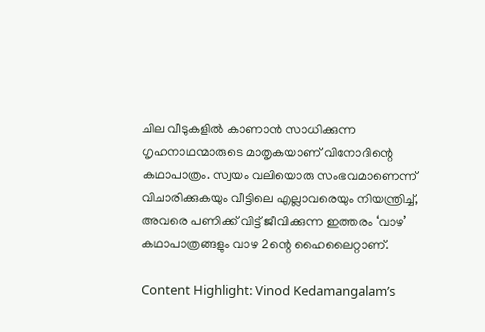ചില വീടുകളില്‍ കാണാന്‍ സാധിക്കുന്ന ഗൃഹനാഥന്മാരുടെ മാതൃകയാണ് വിനോദിന്റെ കഥാപാത്രം. സ്വയം വലിയൊരു സംഭവമാണെന്ന് വിചാരിക്കുകയും വീട്ടിലെ എല്ലാവരെയും നിയന്ത്രിച്ച്, അവരെ പണിക്ക് വിട്ട് ജീവിക്കുന്ന ഇത്തരം ‘വാഴ’ കഥാപാത്രങ്ങളും വാഴ 2ന്റെ ഹൈലൈറ്റാണ്.

Content Highlight: Vinod Kedamangalam’s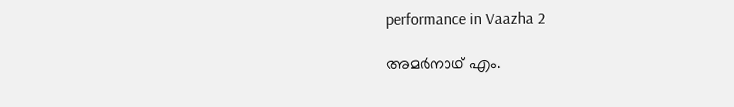performance in Vaazha 2

അമര്‍നാഥ് എം.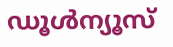ഡൂള്‍ന്യൂസ്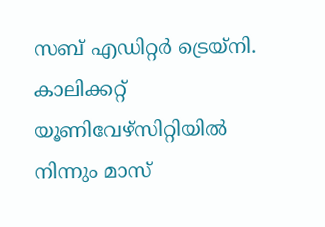സബ് എഡിറ്റര്‍ ട്രെയ്‌നി. കാലിക്കറ്റ് യൂണിവേഴ്‌സിറ്റിയില്‍ നിന്നും മാസ്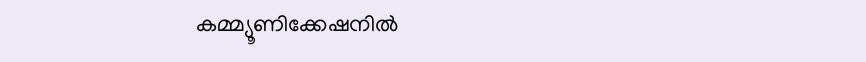കമ്മ്യൂണിക്കേഷനില്‍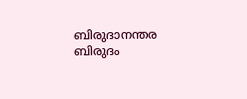ബിരുദാനന്തര ബിരുദം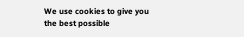We use cookies to give you the best possible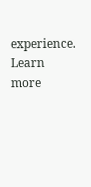experience. Learn more